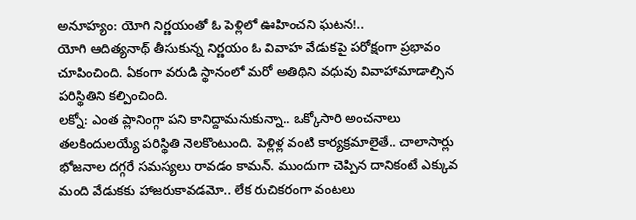అనూహ్యం: యోగి నిర్ణయంతో ఓ పెళ్లిలో ఊహించని ఘటన!..
యోగి ఆదిత్యనాథ్ తీసుకున్న నిర్ణయం ఓ వివాహ వేడుకపై పరోక్షంగా ప్రభావం చూపించింది. ఏకంగా వరుడి స్థానంలో మరో అతిథిని వధువు వివాహామాడాల్సిన పరిస్థితిని కల్పించింది.
లక్నో: ఎంత ప్లానింగ్గా పని కానిద్దామనుకున్నా.. ఒక్కోసారి అంచనాలు తలకిందులయ్యే పరిస్థితి నెలకొంటుంది. పెళ్లిళ్ల వంటి కార్యక్రమాలైతే.. చాలాసార్లు భోజనాల దగ్గరే సమస్యలు రావడం కామన్. ముందుగా చెప్పిన దానికంటే ఎక్కువ మంది వేడుకకు హాజరుకావడమో.. లేక రుచికరంగా వంటలు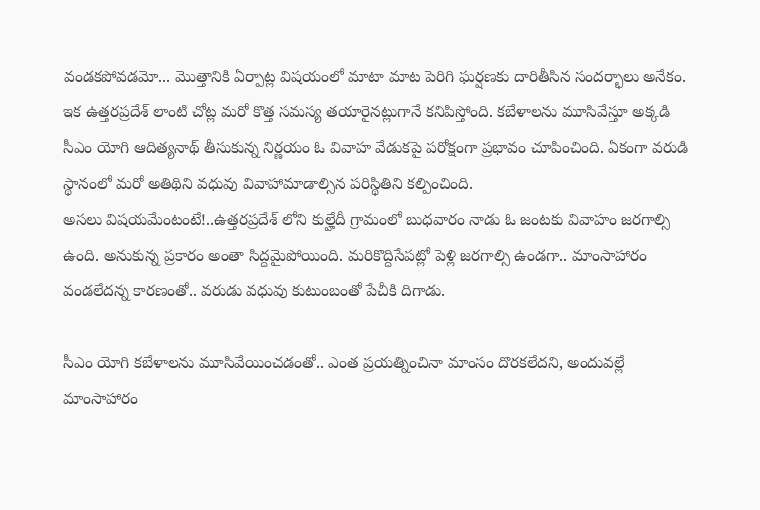వండకపోవడమో... మొత్తానికి ఏర్పాట్ల విషయంలో మాటా మాట పెరిగి ఘర్షణకు దారితీసిన సందర్భాలు అనేకం.
ఇక ఉత్తరప్రదేశ్ లాంటి చోట్ల మరో కొత్త సమస్య తయారైనట్లుగానే కనిపిస్తోంది. కబేళాలను మూసివేస్తూ అక్కడి సీఎం యోగి ఆదిత్యనాథ్ తీసుకున్న నిర్ణయం ఓ వివాహ వేడుకపై పరోక్షంగా ప్రభావం చూపించింది. ఏకంగా వరుడి స్థానంలో మరో అతిథిని వధువు వివాహామాడాల్సిన పరిస్థితిని కల్పించింది.
అసలు విషయమేంటంటే!..ఉత్తరప్రదేశ్ లోని కుల్హేదీ గ్రామంలో బుధవారం నాడు ఓ జంటకు వివాహం జరగాల్సి ఉంది. అనుకున్న ప్రకారం అంతా సిద్దమైపోయింది. మరికొద్దిసేపట్లో పెళ్లి జరగాల్సి ఉండగా.. మాంసాహారం వండలేదన్న కారణంతో.. వరుడు వధువు కుటుంబంతో పేచీకి దిగాడు.

సీఎం యోగి కబేళాలను మూసివేయించడంతో.. ఎంత ప్రయత్నించినా మాంసం దొరకలేదని, అందువల్లే మాంసాహారం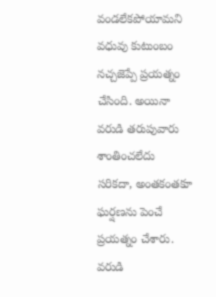వండలేకపోయామని వధువు కుటుంబం నచ్చజెప్పే ప్రయత్నం చేసింది. అయినా వరుడి తరుపువారు శాంతించలేదు సరికదా, అంతకంతకూ ఘర్షణను పెంచే ప్రయత్నం చేశారు.
వరుడి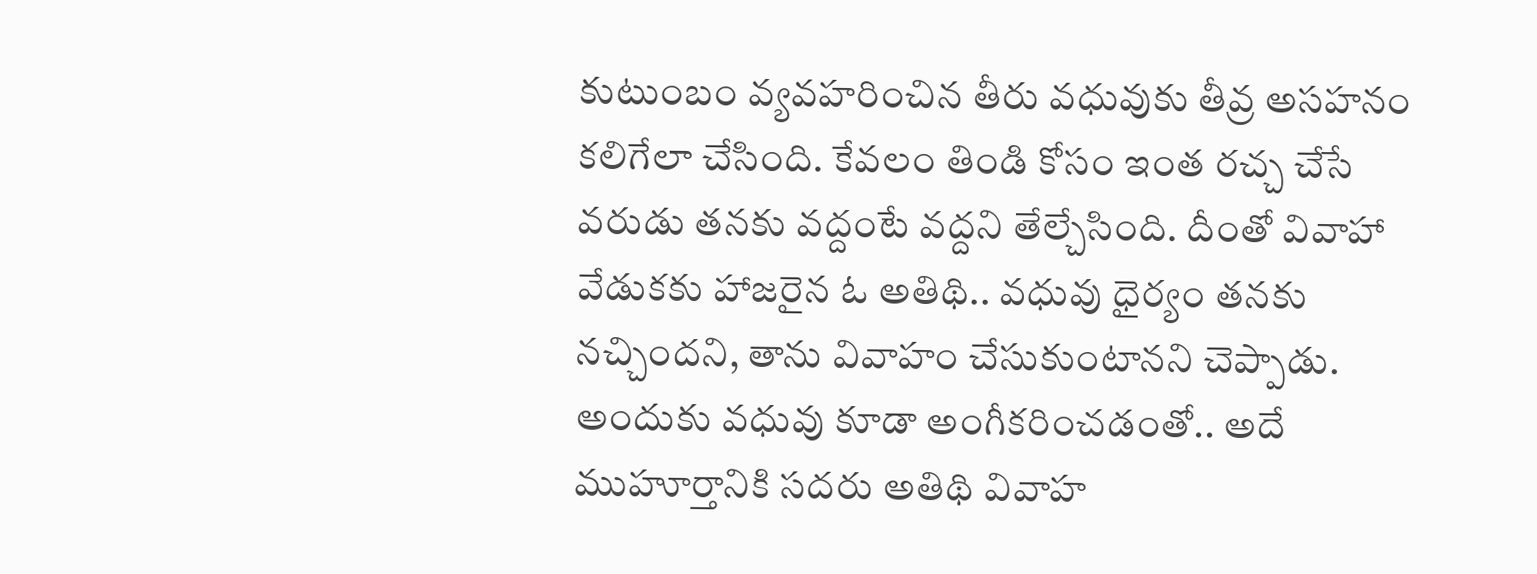కుటుంబం వ్యవహరించిన తీరు వధువుకు తీవ్ర అసహనం కలిగేలా చేసింది. కేవలం తిండి కోసం ఇంత రచ్చ చేసే వరుడు తనకు వద్దంటే వద్దని తేల్చేసింది. దీంతో వివాహా వేడుకకు హాజరైన ఓ అతిథి.. వధువు ధైర్యం తనకు నచ్చిందని, తాను వివాహం చేసుకుంటానని చెప్పాడు.
అందుకు వధువు కూడా అంగీకరించడంతో.. అదే ముహూర్తానికి సదరు అతిథి వివాహ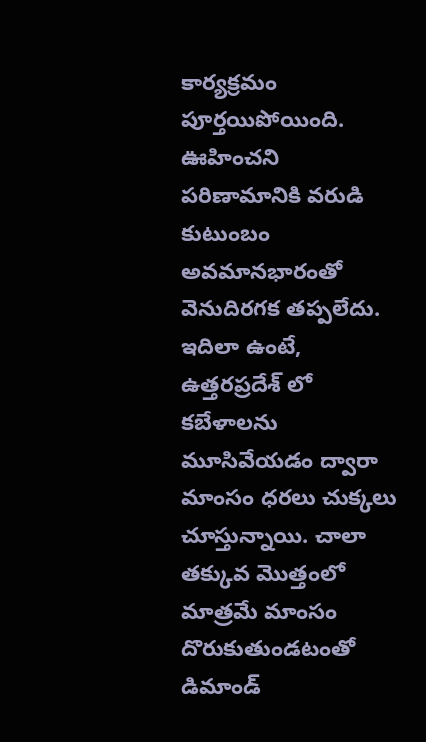కార్యక్రమం పూర్తయిపోయింది. ఊహించని పరిణామానికి వరుడి కుటుంబం అవమానభారంతో వెనుదిరగక తప్పలేదు.
ఇదిలా ఉంటే, ఉత్తరప్రదేశ్ లో కబేళాలను మూసివేయడం ద్వారా మాంసం ధరలు చుక్కలు చూస్తున్నాయి. చాలా తక్కువ మొత్తంలో మాత్రమే మాంసం దొరుకుతుండటంతో డిమాండ్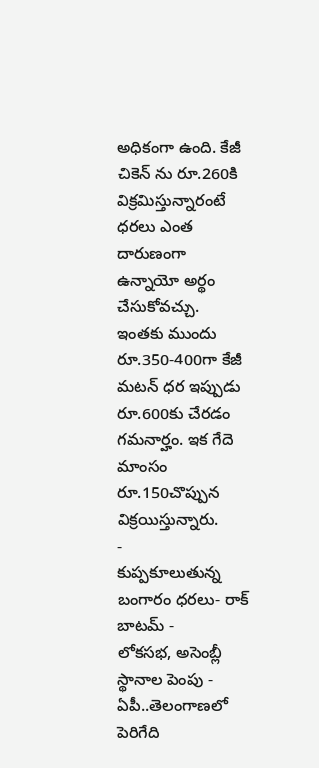అధికంగా ఉంది. కేజీ చికెన్ ను రూ.260కి విక్రమిస్తున్నారంటే ధరలు ఎంత దారుణంగా ఉన్నాయో అర్థం చేసుకోవచ్చు. ఇంతకు ముందు రూ.350-400గా కేజీ మటన్ ధర ఇప్పుడు రూ.600కు చేరడం గమనార్హం. ఇక గేదె మాంసం రూ.150చొప్పున విక్రయిస్తున్నారు.
-
కుప్పకూలుతున్న బంగారం ధరలు- రాక్ బాటమ్ -
లోకసభ, అసెంబ్లీ స్థానాల పెంపు - ఏపీ..తెలంగాణలో పెరిగేది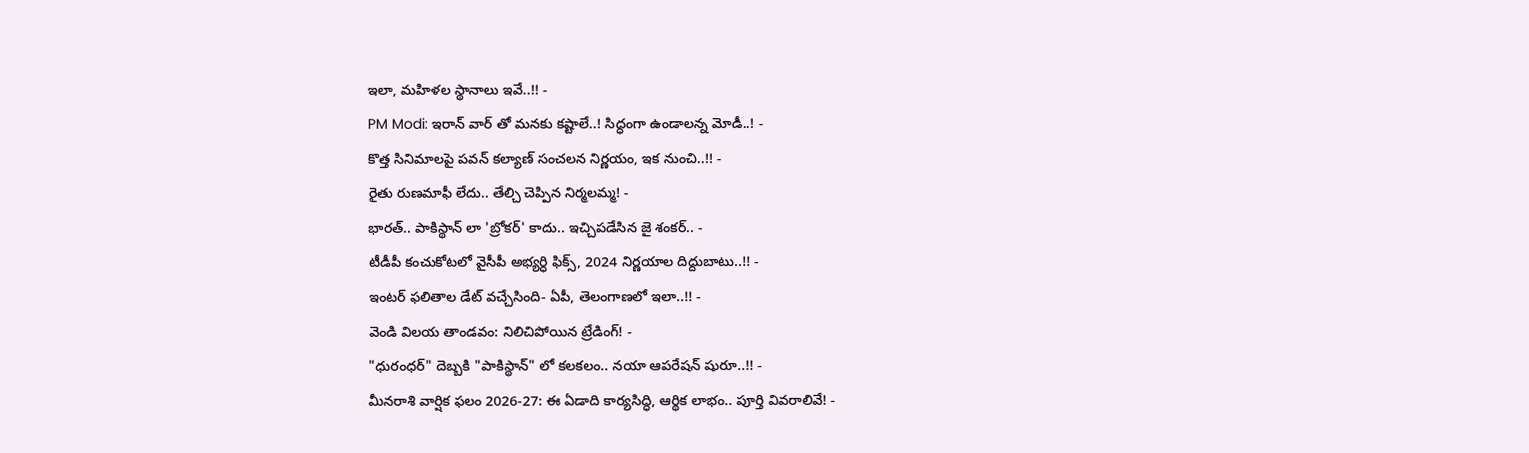ఇలా, మహిళల స్థానాలు ఇవే..!! -
PM Modi: ఇరాన్ వార్ తో మనకు కష్టాలే..! సిద్ధంగా ఉండాలన్న మోడీ..! -
కొత్త సినిమాలపై పవన్ కల్యాణ్ సంచలన నిర్ణయం, ఇక నుంచి..!! -
రైతు రుణమాఫీ లేదు.. తేల్చి చెప్పిన నిర్మలమ్మ! -
భారత్.. పాకిస్థాన్ లా 'బ్రోకర్' కాదు.. ఇచ్చిపడేసిన జై శంకర్.. -
టీడీపీ కంచుకోటలో వైసీపీ అభ్యర్ధి ఫిక్స్, 2024 నిర్ణయాల దిద్దుబాటు..!! -
ఇంటర్ ఫలితాల డేట్ వచ్చేసింది- ఏపీ, తెలంగాణలో ఇలా..!! -
వెండి విలయ తాండవం: నిలిచిపోయిన ట్రేడింగ్! -
"ధురంధర్" దెబ్బకి "పాకిస్థాన్" లో కలకలం.. నయా ఆపరేషన్ షురూ..!! -
మీనరాశి వార్షిక ఫలం 2026-27: ఈ ఏడాది కార్యసిద్ధి, ఆర్థిక లాభం.. పూర్తి వివరాలివే! -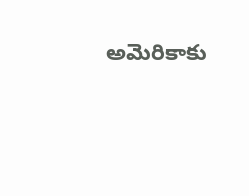అమెరికాకు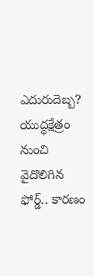ఎదురుదెబ్బ? యుద్ధక్షేత్రం నుంచి వైదొలిగిన ఫోర్డ్.. కారణం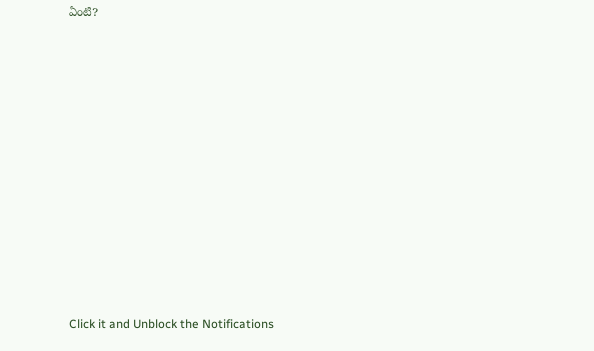ఏంటి?












Click it and Unblock the Notifications